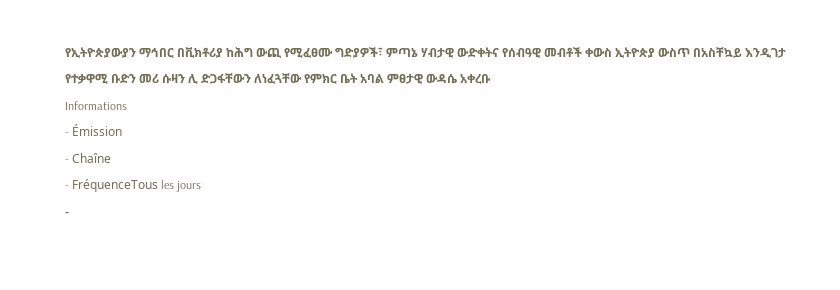የኢትዮጵያውያን ማኅበር በቪክቶሪያ ከሕግ ውጪ የሚፈፀሙ ግድያዎች፣ ምጣኔ ሃብታዊ ውድቀትና የሰብዓዊ መብቶች ቀውስ ኢትዮጵያ ውስጥ በአስቸኳይ እንዲገታ
የተቃዋሚ ቡድን መሪ ሱዛን ሊ ድጋፋቸውን ለነፈጓቸው የምክር ቤት አባል ምፀታዊ ውዳሴ አቀረቡ
Informations
- Émission
- Chaîne
- FréquenceTous les jours
-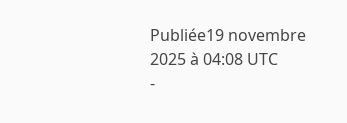Publiée19 novembre 2025 à 04:08 UTC
-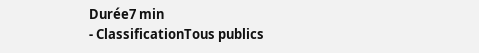Durée7 min
- ClassificationTous publics